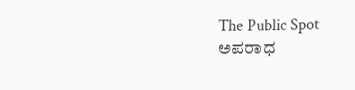The Public Spot
ಅಪರಾಧ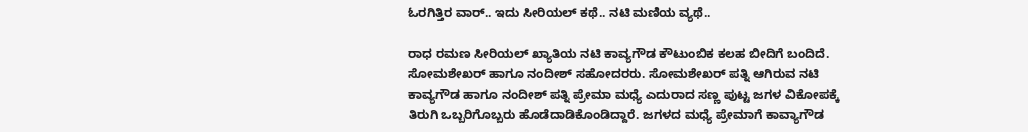ಓರಗಿತ್ತಿರ ವಾರ್.. ಇದು ಸೀರಿಯಲ್ ಕಥೆ.. ನಟಿ ಮಣಿಯ ವ್ಯಥೆ..

ರಾಧ ರಮಣ ಸೀರಿಯಲ್ ಖ್ಯಾತಿಯ ನಟಿ ಕಾವ್ಯಗೌಡ ಕೌಟುಂಬಿಕ ಕಲಹ ಬೀದಿಗೆ ಬಂದಿದೆ. ಸೋಮಶೇಖರ್ ಹಾಗೂ ನಂದೀಶ್ ಸಹೋದರರು. ಸೋಮಶೇಖರ್ ಪತ್ನಿ ಆಗಿರುವ ನಟಿ ಕಾವ್ಯಗೌಡ ಹಾಗೂ ನಂದೀಶ್ ಪತ್ನಿ ಪ್ರೇಮಾ ಮಧ್ಯೆ ಎದುರಾದ ಸಣ್ಣ ಪುಟ್ಟ ಜಗಳ ವಿಕೋಪಕ್ಕೆ ತಿರುಗಿ ಒಬ್ಬರಿಗೊಬ್ಬರು ಹೊಡೆದಾಡಿಕೊಂಡಿದ್ದಾರೆ. ಜಗಳದ ಮಧ್ಯೆ ಪ್ರೇಮಾಗೆ ಕಾವ್ಯಾಗೌಡ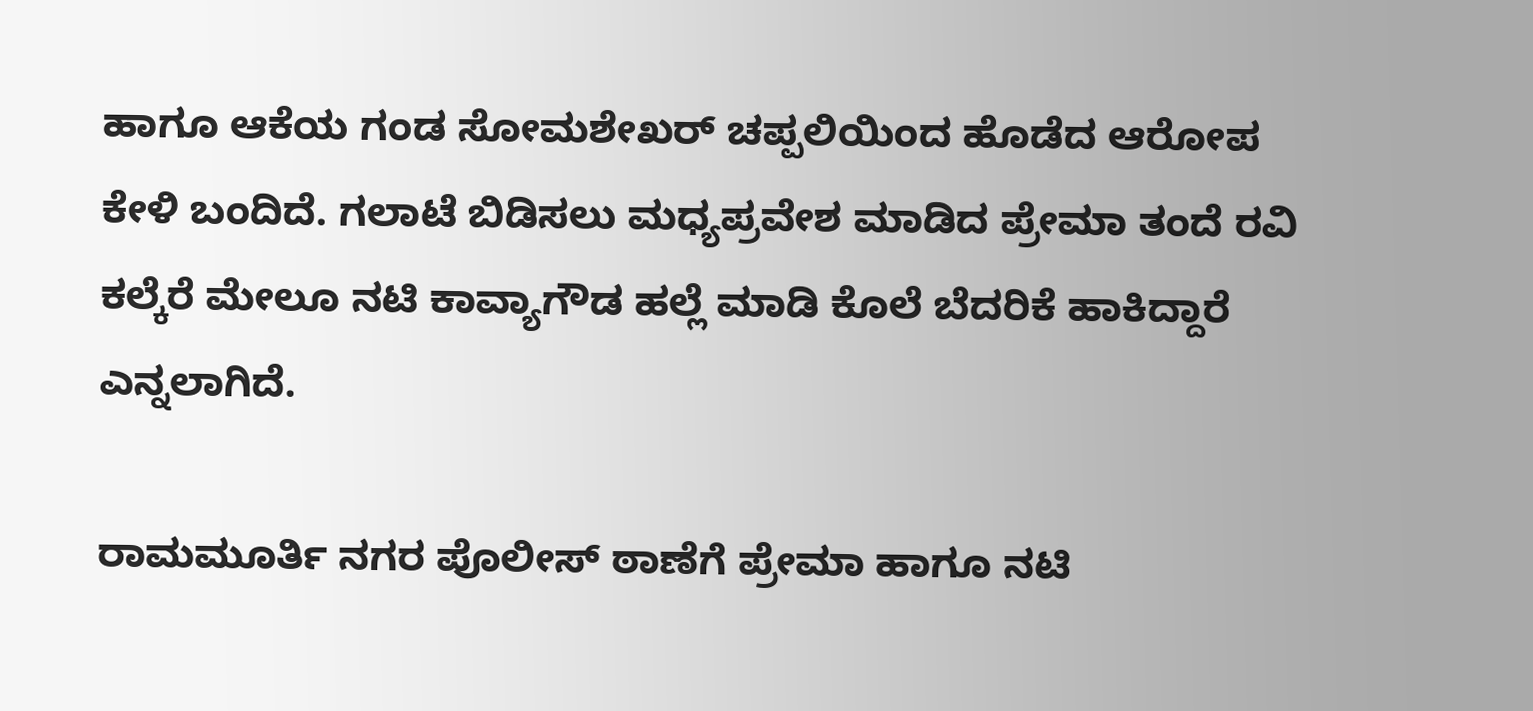ಹಾಗೂ ಆಕೆಯ ಗಂಡ ಸೋಮಶೇಖರ್ ಚಪ್ಪಲಿಯಿಂದ ಹೊಡೆದ ಆರೋಪ ಕೇಳಿ ಬಂದಿದೆ. ಗಲಾಟೆ ಬಿಡಿಸಲು ಮಧ್ಯಪ್ರವೇಶ ಮಾಡಿದ ಪ್ರೇಮಾ ತಂದೆ ರವಿ ಕಲ್ಕೆರೆ ಮೇಲೂ ನಟಿ ಕಾವ್ಯಾಗೌಡ ಹಲ್ಲೆ ಮಾಡಿ ಕೊಲೆ ಬೆದರಿಕೆ ಹಾಕಿದ್ದಾರೆ ಎನ್ನಲಾಗಿದೆ.

ರಾಮಮೂರ್ತಿ ನಗರ ಪೊಲೀಸ್ ಠಾಣೆಗೆ ಪ್ರೇಮಾ ಹಾಗೂ ನಟಿ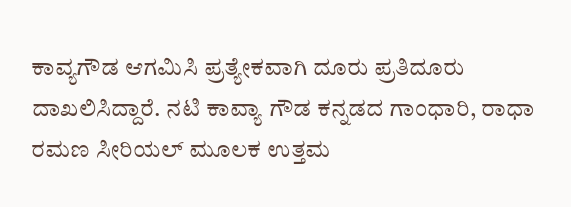ಕಾವ್ಯಗೌಡ ಆಗಮಿಸಿ ಪ್ರತ್ಯೇಕವಾಗಿ ದೂರು ಪ್ರತಿದೂರು ದಾಖಲಿಸಿದ್ದಾರೆ. ನಟಿ ಕಾವ್ಯಾ ಗೌಡ ಕನ್ನಡದ ಗಾಂಧಾರಿ, ರಾಧಾ ರಮಣ ಸೀರಿಯಲ್ ಮೂಲಕ ಉತ್ತಮ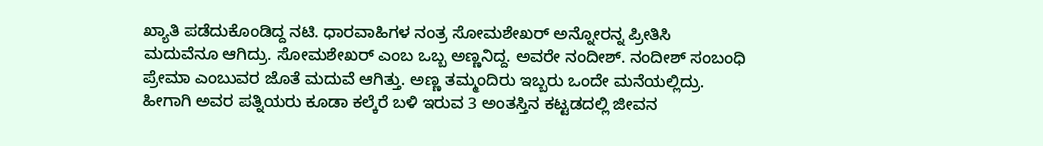ಖ್ಯಾತಿ ಪಡೆದುಕೊಂಡಿದ್ದ ನಟಿ. ಧಾರವಾಹಿಗಳ ನಂತ್ರ ಸೋಮಶೇಖರ್ ಅನ್ನೋರನ್ನ ಪ್ರೀತಿಸಿ ಮದುವೆನೂ ಆಗಿದ್ರು. ಸೋಮಶೇಖರ್ ಎಂಬ ಒಬ್ಬ ಅಣ್ಣನಿದ್ದ. ಅವರೇ ನಂದೀಶ್. ನಂದೀಶ್ ಸಂಬಂಧಿ ಪ್ರೇಮಾ ಎಂಬುವರ ಜೊತೆ ಮದುವೆ ಆಗಿತ್ತು. ಅಣ್ಣ ತಮ್ಮಂದಿರು ಇಬ್ಬರು ಒಂದೇ ಮನೆಯಲ್ಲಿದ್ರು. ಹೀಗಾಗಿ ಅವರ ಪತ್ನಿಯರು ಕೂಡಾ ಕಲ್ಕೆರೆ ಬಳಿ ಇರುವ 3 ಅಂತಸ್ತಿನ ಕಟ್ಟಡದಲ್ಲಿ ಜೀವನ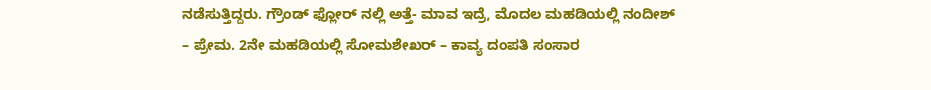ನಡೆಸುತ್ತಿದ್ದರು. ಗ್ರೌಂಡ್ ಫ್ಲೋರ್ ನಲ್ಲಿ ಅತ್ತೆ- ಮಾವ ಇದ್ರೆ, ಮೊದಲ ಮಹಡಿಯಲ್ಲಿ ನಂದೀಶ್ – ಪ್ರೇಮ. 2ನೇ ಮಹಡಿಯಲ್ಲಿ ಸೋಮಶೇಖರ್ – ಕಾವ್ಯ ದಂಪತಿ ಸಂಸಾರ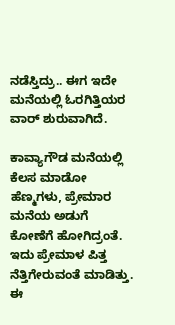ನಡೆಸ್ತಿದ್ರು.. ಈಗ ಇದೇ ಮನೆಯಲ್ಲಿ ಓರಗಿತ್ತಿಯರ ವಾರ್ ಶುರುವಾಗಿದೆ.

ಕಾವ್ಯಾಗೌಡ ಮನೆಯಲ್ಲಿ ಕೆಲಸ ಮಾಡೋ ಹೆಣ್ಮಗಳು, ಪ್ರೇಮಾರ ಮನೆಯ ಅಡುಗೆ ಕೋಣೆಗೆ ಹೋಗಿದ್ರಂತೆ. ಇದು ಪ್ರೇಮಾಳ ಪಿತ್ತ ನೆತ್ತಿಗೇರುವಂತೆ ಮಾಡಿತ್ತು. ಈ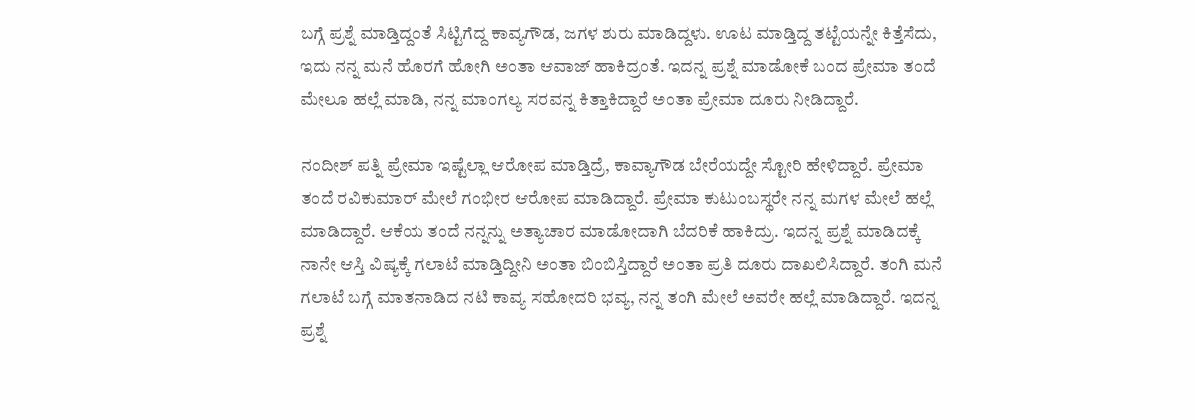ಬಗ್ಗೆ ಪ್ರಶ್ನೆ ಮಾಡ್ತಿದ್ದಂತೆ ಸಿಟ್ಟಿಗೆದ್ದ ಕಾವ್ಯಗೌಡ, ಜಗಳ ಶುರು ಮಾಡಿದ್ದಳು. ಊಟ ಮಾಡ್ತಿದ್ದ ತಟ್ಟೆಯನ್ನೇ ಕಿತ್ತೆಸೆದು, ಇದು ನನ್ನ ಮನೆ ಹೊರಗೆ ಹೋಗಿ ಅಂತಾ ಆವಾಜ್‌ ಹಾಕಿದ್ರಂತೆ. ಇದನ್ನ ಪ್ರಶ್ನೆ ಮಾಡೋಕೆ ಬಂದ ಪ್ರೇಮಾ ತಂದೆ ಮೇಲೂ ಹಲ್ಲೆ ಮಾಡಿ, ನನ್ನ ಮಾಂಗಲ್ಯ ಸರವನ್ನ ಕಿತ್ತಾಕಿದ್ದಾರೆ ಅಂತಾ ಪ್ರೇಮಾ ದೂರು ನೀಡಿದ್ದಾರೆ.

ನಂದೀಶ್ ಪತ್ನಿ ಪ್ರೇಮಾ ಇಷ್ಟೆಲ್ಲಾ ಆರೋಪ ಮಾಡ್ತಿದ್ರೆ, ಕಾವ್ಯಾಗೌಡ ಬೇರೆಯದ್ದೇ ಸ್ಟೋರಿ ಹೇಳಿದ್ದಾರೆ. ಪ್ರೇಮಾ ತಂದೆ ರವಿಕುಮಾರ್ ಮೇಲೆ ಗಂಭೀರ ಆರೋಪ ಮಾಡಿದ್ದಾರೆ. ಪ್ರೇಮಾ ಕುಟುಂಬಸ್ಥರೇ ನನ್ನ ಮಗಳ ಮೇಲೆ ಹಲ್ಲೆ ಮಾಡಿದ್ದಾರೆ. ಆಕೆಯ ತಂದೆ ನನ್ನನ್ನು ಅತ್ಯಾಚಾರ ಮಾಡೋದಾಗಿ ಬೆದರಿಕೆ ಹಾಕಿದ್ರು. ಇದನ್ನ ಪ್ರಶ್ನೆ ಮಾಡಿದಕ್ಕೆ ನಾನೇ ಆಸ್ತಿ ವಿಷ್ಯಕ್ಕೆ ಗಲಾಟೆ ಮಾಡ್ತಿದ್ದೀನಿ ಅಂತಾ ಬಿಂಬಿಸ್ತಿದ್ದಾರೆ ಅಂತಾ ಪ್ರತಿ ದೂರು ದಾಖಲಿಸಿದ್ದಾರೆ. ತಂಗಿ ಮನೆ ಗಲಾಟೆ ಬಗ್ಗೆ ಮಾತನಾಡಿದ ನಟಿ ಕಾವ್ಯ ಸಹೋದರಿ ಭವ್ಯ, ನನ್ನ ತಂಗಿ ಮೇಲೆ ಅವರೇ ಹಲ್ಲೆ ಮಾಡಿದ್ದಾರೆ. ಇದನ್ನ ಪ್ರಶ್ನೆ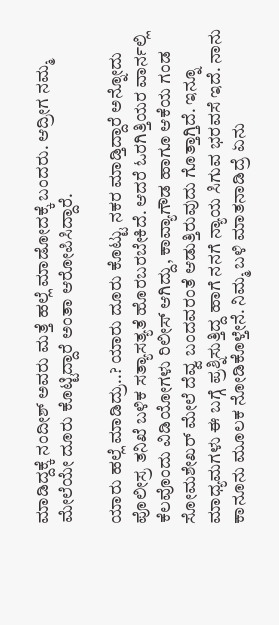ಮಾಡಿದ್ದಕ್ಕೆ ನಂದೀಶ್ ಅವರು ಮತ್ತೆ ಹಲ್ಲೆ ಮಾಡೋದಕ್ಕೆ ಬಂದರು. ಆದ್ರೀಗ ನಮ್ಮ ಮೇಲೆಯೇ ದೂರು ಕೊಟ್ಟಿದ್ದಾರೆ ಅಂತಾ ಆರೋಪಿಸಿದ್ದಾರೆ.

ಯಾರು ಹಲ್ಲೆ ಮಾಡಿದ್ರು..? ಯಾರು ದೂರು ಕೊಟ್ಟು ನಕರ ಮಾಡ್ತಿದ್ದಾರೆ ಅನ್ನೋದು ಪೊಲೀಸ್ರ ತನಿಖೆ ಬಳಿಕ ಸತ್ಯಾಸತ್ಯತೆ ಹೊರಬರಬೇಕಿದೆ. ಆದರೆ ಓರಗಿತ್ತಿಯರ ವಾರ್ನಲ್ಲಿ ಕೆಲವೊಂದು ವಿಡಿಯೋಗಳು ರಿಲೀಸ್ ಆಗಿದ್ದು, ಕಾವ್ಯಾಗೌಡ ಹಾಗೂ ಆಕೆಯ ಗಂಡ ಸೋಮಶೇಖರ್ ಮೇಲೆ ದೆವ್ವ ಬಂದವರಂತೆ ಆಡುತ್ತಿರುವುದು ಗೊತ್ತಾಗ್ತಿದೆ. ಇನ್ನೂ ಮಾಧ್ಯಮಗಳು ಈ ಬಗ್ಗೆ ಪ್ರಶ್ನಿಸುತ್ತಿದ್ದ ಹಾಗೆ ನನಗೆ ನ್ಯಾಯ ಸಿಗುವ ಭರವಸೆ ಇದೆ. ನಾನು ಕಾನೂನು ಮೂಲಕ ನೋಡಿಕೊಳ್ತೇನೆ. ನಿಮ್ಮ ಬಳಿ ಮಾತನಾಡಿದ್ರೆ ಏನು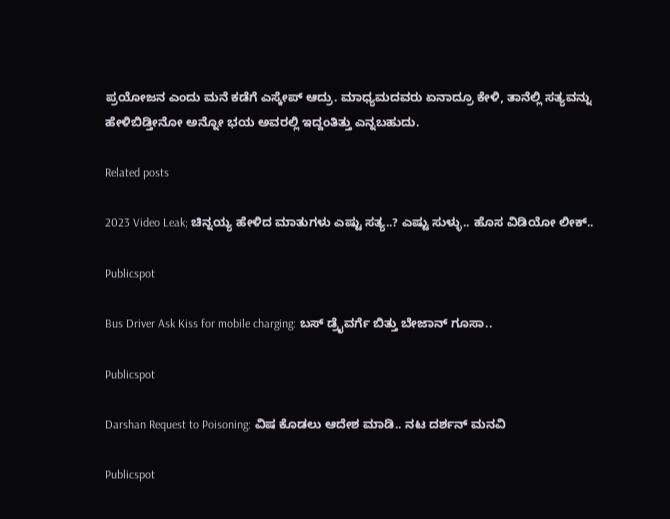ಪ್ರಯೋಜನ ಎಂದು ಮನೆ ಕಡೆಗೆ ಎಸ್ಕೇಪ್ ಆದ್ರು. ಮಾಧ್ಯಮದವರು ಏನಾದ್ರೂ ಕೇಳಿ, ತಾನೆಲ್ಲಿ ಸತ್ಯವನ್ನು ಹೇಳಿಬಿಡ್ತೀನೋ ಅನ್ನೋ ಭಯ ಅವರಲ್ಲಿ ಇದ್ದಂತಿತ್ತು ಎನ್ನಬಹುದು.

Related posts

2023 Video Leak; ಚಿನ್ನಯ್ಯ ಹೇಳಿದ ಮಾತುಗಳು ಎಷ್ಟು ಸತ್ಯ..? ಎಷ್ಟು ಸುಳ್ಳು.. ಹೊಸ ವಿಡಿಯೋ ಲೀಕ್‌..

Publicspot

Bus Driver Ask Kiss for mobile charging: ಬಸ್ ಡ್ರೈವರ್ಗೆ ಬಿತ್ತು ಬೇಜಾನ್ ಗೂಸಾ..

Publicspot

Darshan Request to Poisoning: ವಿಷ ಕೊಡಲು ಆದೇಶ ಮಾಡಿ.. ನಟ ದರ್ಶನ್ ಮನವಿ

Publicspot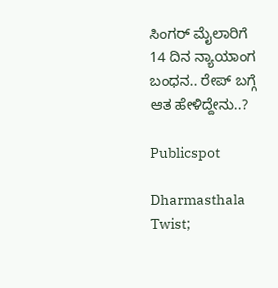ಸಿಂಗರ್‌ ಮೈಲಾರಿಗೆ 14 ದಿನ ನ್ಯಾಯಾಂಗ ಬಂಧನ.. ರೇಪ್‌ ಬಗ್ಗೆ ಆತ ಹೇಳಿದ್ದೇನು..?

Publicspot

Dharmasthala Twist;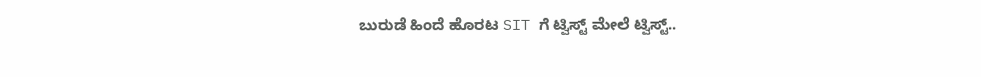ಬುರುಡೆ ಹಿಂದೆ ಹೊರಟ SIT ಗೆ ಟ್ವಿಸ್ಟ್ ಮೇಲೆ ಟ್ವಿಸ್ಟ್..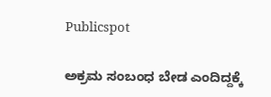Publicspot

ಅಕ್ರಮ ಸಂಬಂಧ ಬೇಡ ಎಂದಿದ್ದಕ್ಕೆ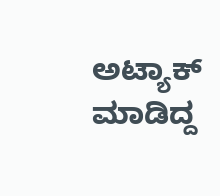ಅಟ್ಯಾಕ್ ಮಾಡಿದ್ದ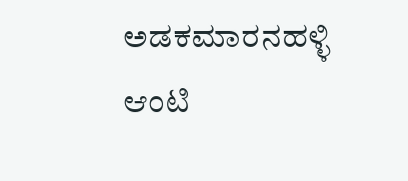ಅಡಕಮಾರನಹಳ್ಳಿ ಆಂಟಿ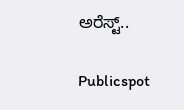ಅರೆಸ್ಟ್..

Publicspot